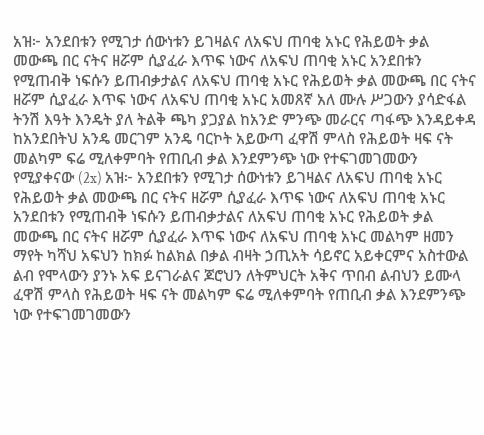አዝ፦ አንደበቱን የሚገታ ሰውነቱን ይገዛልና ለአፍህ ጠባቂ አኑር የሕይወት ቃል መውጫ በር ናትና ዘሯም ሲያፈራ እጥፍ ነውና ለአፍህ ጠባቂ አኑር አንደበቱን የሚጠብቅ ነፍሱን ይጠብቃታልና ለአፍህ ጠባቂ አኑር የሕይወት ቃል መውጫ በር ናትና ዘሯም ሲያፈራ እጥፍ ነውና ለአፍህ ጠባቂ አኑር አመጸኛ አለ ሙሉ ሥጋውን ያሳድፋል ትንሽ እዓት እንዴት ያለ ትልቅ ጫካ ያጋያል ከአንድ ምንጭ መራርና ጣፋጭ እንዳይቀዳ ከአንደበትህ አንዴ መርገም አንዴ ባርኮት አይውጣ ፈዋሽ ምላስ የሕይወት ዛፍ ናት መልካም ፍሬ ሚለቀምባት የጠቢብ ቃል እንደምንጭ ነው የተፍገመገመውን የሚያቀናው (2x) አዝ፦ አንደበቱን የሚገታ ሰውነቱን ይገዛልና ለአፍህ ጠባቂ አኑር የሕይወት ቃል መውጫ በር ናትና ዘሯም ሲያፈራ እጥፍ ነውና ለአፍህ ጠባቂ አኑር አንደበቱን የሚጠብቅ ነፍሱን ይጠብቃታልና ለአፍህ ጠባቂ አኑር የሕይወት ቃል መውጫ በር ናትና ዘሯም ሲያፈራ እጥፍ ነውና ለአፍህ ጠባቂ አኑር መልካም ዘመን ማየት ካሻህ አፍህን ከክፉ ከልክል በቃል ብዛት ኃጢአት ሳይኖር አይቀርምና አስተውል ልብ የሞላውን ያንኑ አፍ ይናገራልና ጆሮህን ለትምህርት አቅና ጥበብ ልብህን ይሙላ ፈዋሽ ምላስ የሕይወት ዛፍ ናት መልካም ፍሬ ሚለቀምባት የጠቢብ ቃል እንደምንጭ ነው የተፍገመገመውን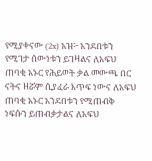የሚያቀናው (2x) አዝ፦ አንደበቱን የሚገታ ሰውነቱን ይገዛልና ለአፍህ ጠባቂ አኑር የሕይወት ቃል መውጫ በር ናትና ዘሯም ሲያፈራ እጥፍ ነውና ለአፍህ ጠባቂ አኑር አንደበቱን የሚጠብቅ ነፍሱን ይጠብቃታልና ለአፍህ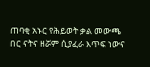ጠባቂ አኑር የሕይወት ቃል መውጫ በር ናትና ዘሯም ሲያፈራ እጥፍ ነውና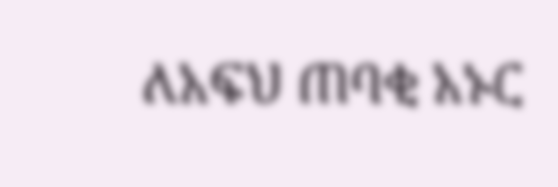ለአፍህ ጠባቂ አኑር